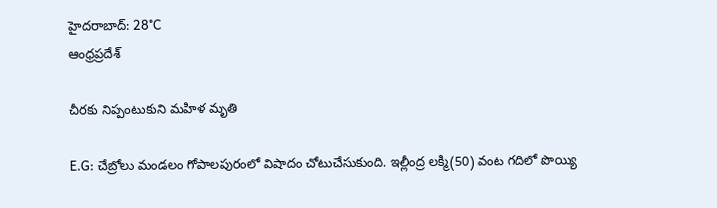హైదరాబాద్: 28°C
ఆంధ్రప్రదేశ్

చీరకు నిప్పంటుకుని మహిళ మృతి

E.G: చేబ్రోలు మండలం గోపాలపురంలో విషాదం చోటుచేసుకుంది. ఇల్లీంద్ర లక్మి(50) వంట గదిలో పొయ్యి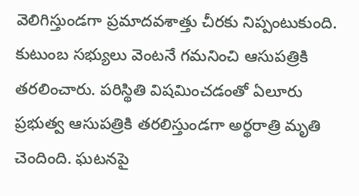వెలిగిస్తుండగా ప్రమాదవశాత్తు చీరకు నిప్పంటుకుంది. కుటుంబ సభ్యులు వెంటనే గమనించి ఆసుపత్రికి తరలించారు. పరిస్థితి విషమించడంతో ఏలూరు ప్రభుత్వ ఆసుపత్రికి తరలిస్తుండగా అర్థరాత్రి మృతి చెందింది. ఘటనపై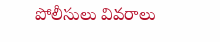పోలీసులు వివరాలు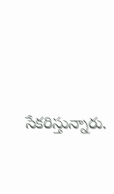సేకరిస్తున్నారు.